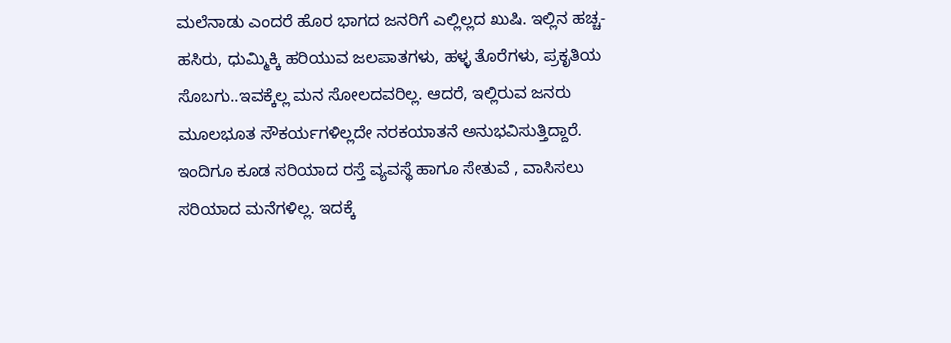ಮಲೆನಾಡು ಎಂದರೆ ಹೊರ ಭಾಗದ ಜನರಿಗೆ ಎಲ್ಲಿಲ್ಲದ ಖುಷಿ. ಇಲ್ಲಿನ ಹಚ್ಚ- ಹಸಿರು, ಧುಮ್ಮಿಕ್ಕಿ ಹರಿಯುವ ಜಲಪಾತಗಳು, ಹಳ್ಳ ತೊರೆಗಳು, ಪ್ರಕೃತಿಯ ಸೊಬಗು..ಇವಕ್ಕೆಲ್ಲ ಮನ ಸೋಲದವರಿಲ್ಲ. ಆದರೆ, ಇಲ್ಲಿರುವ ಜನರು ಮೂಲಭೂತ ಸೌಕರ್ಯಗಳಿಲ್ಲದೇ ನರಕಯಾತನೆ ಅನುಭವಿಸುತ್ತಿದ್ದಾರೆ. ಇಂದಿಗೂ ಕೂಡ ಸರಿಯಾದ ರಸ್ತೆ ವ್ಯವಸ್ಥೆ ಹಾಗೂ ಸೇತುವೆ , ವಾಸಿಸಲು ಸರಿಯಾದ ಮನೆಗಳಿಲ್ಲ. ಇದಕ್ಕೆ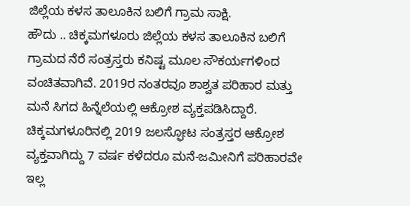ಜಿಲ್ಲೆಯ ಕಳಸ ತಾಲೂಕಿನ ಬಲಿಗೆ ಗ್ರಾಮ ಸಾಕ್ಷಿ.
ಹೌದು .. ಚಿಕ್ಕಮಗಳೂರು ಜಿಲ್ಲೆಯ ಕಳಸ ತಾಲೂಕಿನ ಬಲಿಗೆ ಗ್ರಾಮದ ನೆರೆ ಸಂತ್ರಸ್ತರು ಕನಿಷ್ಟ ಮೂಲ ಸೌಕರ್ಯಗಳಿಂದ ವಂಚಿತವಾಗಿವೆ. 2019ರ ನಂತರವೂ ಶಾಶ್ವತ ಪರಿಹಾರ ಮತ್ತು ಮನೆ ಸಿಗದ ಹಿನ್ನೆಲೆಯಲ್ಲಿ ಆಕ್ರೋಶ ವ್ಯಕ್ತಪಡಿಸಿದ್ದಾರೆ.
ಚಿಕ್ಕಮಗಳೂರಿನಲ್ಲಿ 2019 ಜಲಸ್ಫೋಟ ಸಂತ್ರಸ್ತರ ಆಕ್ರೋಶ ವ್ಯಕ್ತವಾಗಿದ್ದು 7 ವರ್ಷ ಕಳೆದರೂ ಮನೆ-ಜಮೀನಿಗೆ ಪರಿಹಾರವೇ ಇಲ್ಲ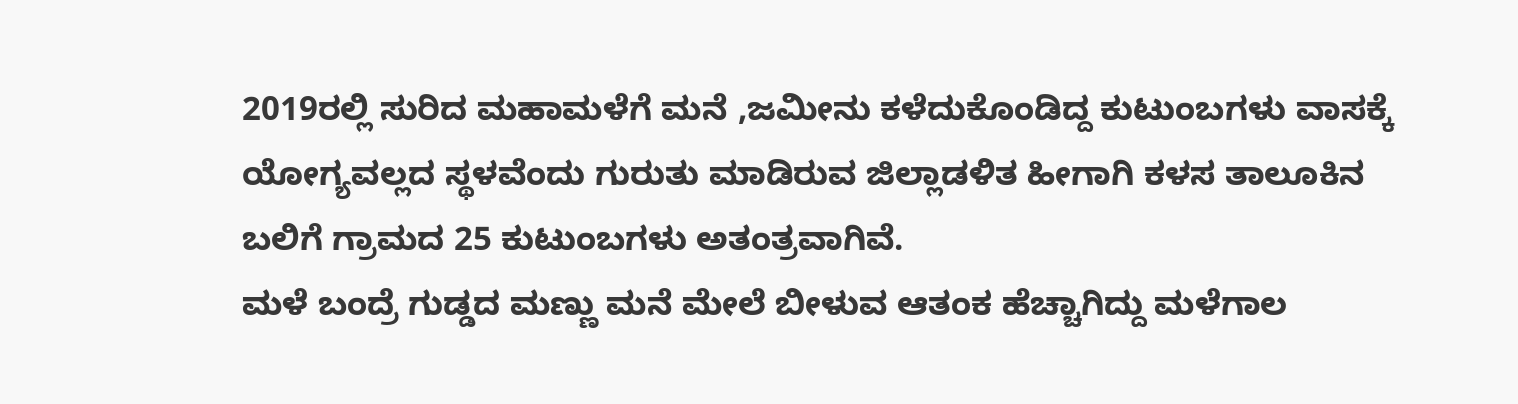2019ರಲ್ಲಿ ಸುರಿದ ಮಹಾಮಳೆಗೆ ಮನೆ ,ಜಮೀನು ಕಳೆದುಕೊಂಡಿದ್ದ ಕುಟುಂಬಗಳು ವಾಸಕ್ಕೆ ಯೋಗ್ಯವಲ್ಲದ ಸ್ಥಳವೆಂದು ಗುರುತು ಮಾಡಿರುವ ಜಿಲ್ಲಾಡಳಿತ ಹೀಗಾಗಿ ಕಳಸ ತಾಲೂಕಿನ ಬಲಿಗೆ ಗ್ರಾಮದ 25 ಕುಟುಂಬಗಳು ಅತಂತ್ರವಾಗಿವೆ.
ಮಳೆ ಬಂದ್ರೆ ಗುಡ್ಡದ ಮಣ್ಣು ಮನೆ ಮೇಲೆ ಬೀಳುವ ಆತಂಕ ಹೆಚ್ಚಾಗಿದ್ದು ಮಳೆಗಾಲ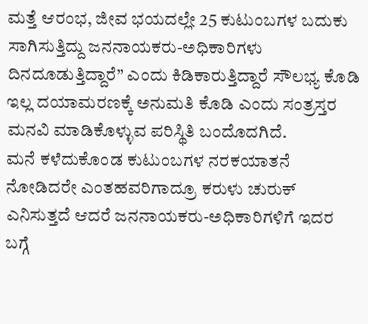ಮತ್ತೆ ಆರಂಭ, ಜೀವ ಭಯದಲ್ಲೇ 25 ಕುಟುಂಬಗಳ ಬದುಕು ಸಾಗಿಸುತ್ತಿದ್ದು ಜನನಾಯಕರು-ಅಧಿಕಾರಿಗಳು ದಿನದೂಡುತ್ತಿದ್ದಾರೆ” ಎಂದು ಕಿಡಿಕಾರುತ್ತಿದ್ದಾರೆ ಸೌಲಭ್ಯ ಕೊಡಿ ಇಲ್ಲ ದಯಾಮರಣಕ್ಕೆ ಅನುಮತಿ ಕೊಡಿ ಎಂದು ಸಂತ್ರಸ್ತರ ಮನವಿ ಮಾಡಿಕೊಳ್ಳುವ ಪರಿಸ್ಥಿತಿ ಬಂದೊದಗಿದೆ.
ಮನೆ ಕಳೆದುಕೊಂಡ ಕುಟುಂಬಗಳ ನರಕಯಾತನೆ ನೋಡಿದರೇ ಎಂತಹವರಿಗಾದ್ರೂ ಕರುಳು ಚುರುಕ್ ಎನಿಸುತ್ತದೆ ಆದರೆ ಜನನಾಯಕರು-ಅಧಿಕಾರಿಗಳಿಗೆ ಇದರ ಬಗ್ಗೆ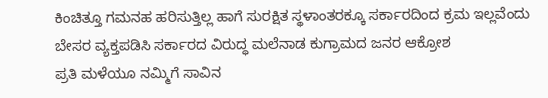ಕಿಂಚಿತ್ತೂ ಗಮನಹ ಹರಿಸುತ್ತಿಲ್ಲ ಹಾಗೆ ಸುರಕ್ಷಿತ ಸ್ಥಳಾಂತರಕ್ಕೂ ಸರ್ಕಾರದಿಂದ ಕ್ರಮ ಇಲ್ಲವೆಂದು ಬೇಸರ ವ್ಯಕ್ತಪಡಿಸಿ ಸರ್ಕಾರದ ವಿರುದ್ಧ ಮಲೆನಾಡ ಕುಗ್ರಾಮದ ಜನರ ಆಕ್ರೋಶ
ಪ್ರತಿ ಮಳೆಯೂ ನಮ್ಮಿಗೆ ಸಾವಿನ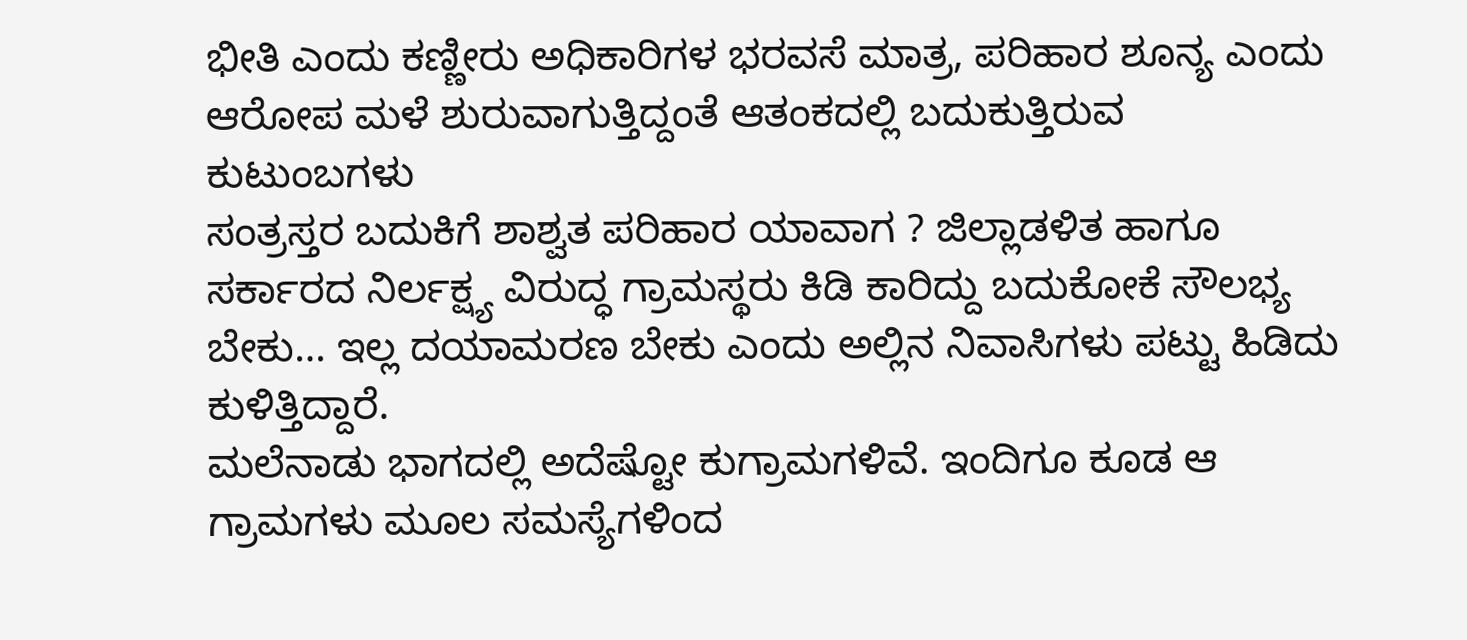ಭೀತಿ ಎಂದು ಕಣ್ಣೀರು ಅಧಿಕಾರಿಗಳ ಭರವಸೆ ಮಾತ್ರ, ಪರಿಹಾರ ಶೂನ್ಯ ಎಂದು ಆರೋಪ ಮಳೆ ಶುರುವಾಗುತ್ತಿದ್ದಂತೆ ಆತಂಕದಲ್ಲಿ ಬದುಕುತ್ತಿರುವ ಕುಟುಂಬಗಳು
ಸಂತ್ರಸ್ತರ ಬದುಕಿಗೆ ಶಾಶ್ವತ ಪರಿಹಾರ ಯಾವಾಗ ? ಜಿಲ್ಲಾಡಳಿತ ಹಾಗೂ ಸರ್ಕಾರದ ನಿರ್ಲಕ್ಷ್ಯ ವಿರುದ್ಧ ಗ್ರಾಮಸ್ಥರು ಕಿಡಿ ಕಾರಿದ್ದು ಬದುಕೋಕೆ ಸೌಲಭ್ಯ ಬೇಕು… ಇಲ್ಲ ದಯಾಮರಣ ಬೇಕು ಎಂದು ಅಲ್ಲಿನ ನಿವಾಸಿಗಳು ಪಟ್ಟು ಹಿಡಿದು ಕುಳಿತ್ತಿದ್ದಾರೆ.
ಮಲೆನಾಡು ಭಾಗದಲ್ಲಿ ಅದೆಷ್ಟೋ ಕುಗ್ರಾಮಗಳಿವೆ. ಇಂದಿಗೂ ಕೂಡ ಆ ಗ್ರಾಮಗಳು ಮೂಲ ಸಮಸ್ಯೆಗಳಿಂದ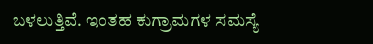ಬಳಲುತ್ತಿವೆ. ಇಂತಹ ಕುಗ್ರಾಮಗಳ ಸಮಸ್ಯೆ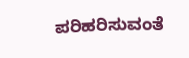ಪರಿಹರಿಸುವಂತೆ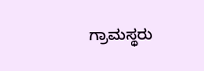ಗ್ರಾಮಸ್ಥರು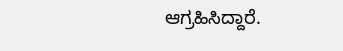ಆಗ್ರಹಿಸಿದ್ದಾರೆ.